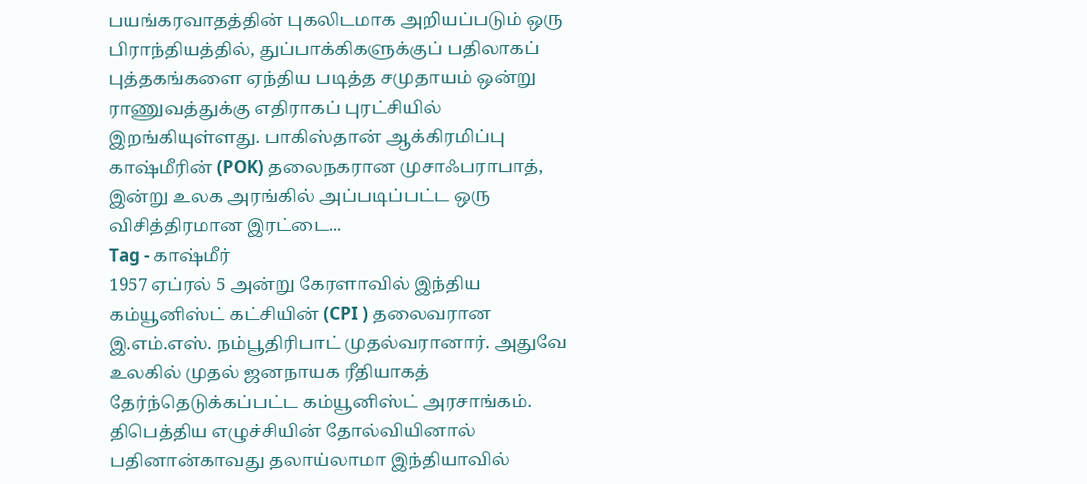பயங்கரவாதத்தின் புகலிடமாக அறியப்படும் ஒரு பிராந்தியத்தில், துப்பாக்கிகளுக்குப் பதிலாகப் புத்தகங்களை ஏந்திய படித்த சமுதாயம் ஒன்று ராணுவத்துக்கு எதிராகப் புரட்சியில் இறங்கியுள்ளது. பாகிஸ்தான் ஆக்கிரமிப்பு காஷ்மீரின் (POK) தலைநகரான முசாஃபராபாத், இன்று உலக அரங்கில் அப்படிப்பட்ட ஒரு விசித்திரமான இரட்டை...
Tag - காஷ்மீர்
1957 ஏப்ரல் 5 அன்று கேரளாவில் இந்திய கம்யூனிஸ்ட் கட்சியின் (CPI ) தலைவரான இ.எம்.எஸ். நம்பூதிரிபாட் முதல்வரானார். அதுவே உலகில் முதல் ஜனநாயக ரீதியாகத் தேர்ந்தெடுக்கப்பட்ட கம்யூனிஸ்ட் அரசாங்கம். திபெத்திய எழுச்சியின் தோல்வியினால் பதினான்காவது தலாய்லாமா இந்தியாவில்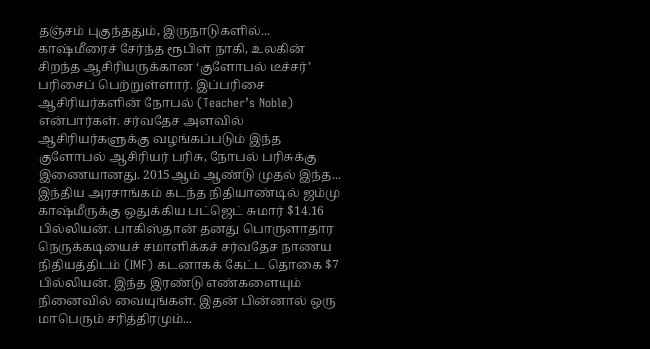தஞ்சம் புகுந்ததும், இருநாடுகளில்...
காஷ்மீரைச் சேர்ந்த ரூபிள் நாகி, உலகின் சிறந்த ஆசிரியருக்கான ‘குளோபல் டீச்சர்’ பரிசைப் பெற்றுள்ளார். இப்பரிசை ஆசிரியர்களின் நோபல் (Teacher’s Noble) என்பார்கள். சர்வதேச அளவில் ஆசிரியர்களுக்கு வழங்கப்படும் இந்த குளோபல் ஆசிரியர் பரிசு, நோபல் பரிசுக்கு இணையானது. 2015ஆம் ஆண்டு முதல் இந்த...
இந்திய அரசாங்கம் கடந்த நிதியாண்டில் ஜம்மு காஷ்மீருக்கு ஒதுக்கிய பட்ஜெட் சுமார் $14.16 பில்லியன். பாகிஸ்தான் தனது பொருளாதார நெருக்கடியைச் சமாளிக்கச் சர்வதேச நாணய நிதியத்திடம் (IMF) கடனாகக் கேட்ட தொகை $7 பில்லியன். இந்த இரண்டு எண்களையும் நினைவில் வையுங்கள். இதன் பின்னால் ஒரு மாபெரும் சரித்திரமும்...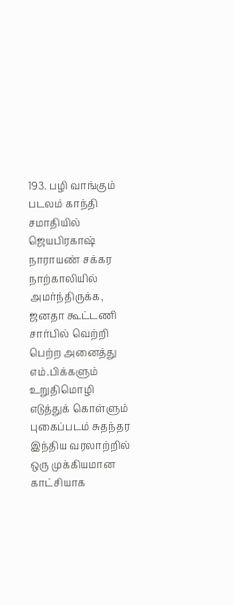193. பழி வாங்கும் படலம் காந்தி சமாதியில் ஜெயபிரகாஷ் நாராயண் சக்கர நாற்காலியில் அமர்ந்திருக்க, ஜனதா கூட்டணி சார்பில் வெற்றி பெற்ற அனைத்து எம்.பிக்களும் உறுதிமொழி எடுத்துக் கொள்ளும் புகைப்படம் சுதந்தர இந்திய வரலாற்றில் ஒரு முக்கியமான காட்சியாக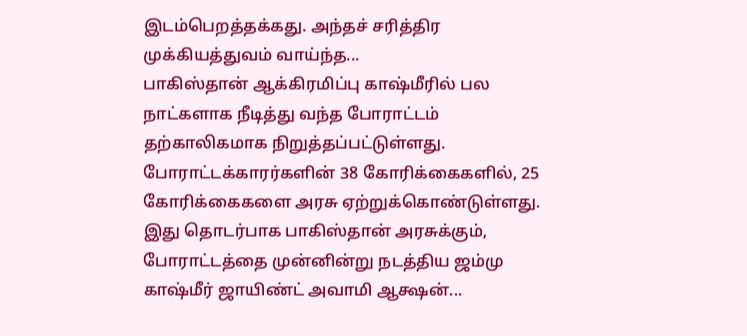இடம்பெறத்தக்கது. அந்தச் சரித்திர முக்கியத்துவம் வாய்ந்த...
பாகிஸ்தான் ஆக்கிரமிப்பு காஷ்மீரில் பல நாட்களாக நீடித்து வந்த போராட்டம் தற்காலிகமாக நிறுத்தப்பட்டுள்ளது. போராட்டக்காரர்களின் 38 கோரிக்கைகளில், 25 கோரிக்கைகளை அரசு ஏற்றுக்கொண்டுள்ளது. இது தொடர்பாக பாகிஸ்தான் அரசுக்கும், போராட்டத்தை முன்னின்று நடத்திய ஜம்மு காஷ்மீர் ஜாயிண்ட் அவாமி ஆக்ஷன்...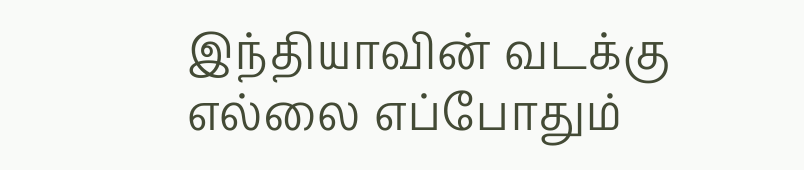இந்தியாவின் வடக்கு எல்லை எப்போதும்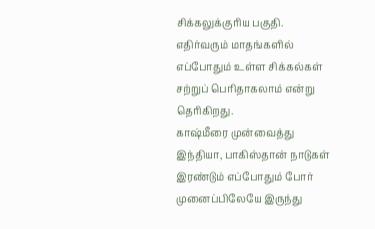சிக்கலுக்குரிய பகுதி. எதிர்வரும் மாதங்களில் எப்போதும் உள்ள சிக்கல்கள் சற்றுப் பெரிதாகலாம் என்று தெரிகிறது.
காஷ்மீரை முன்வைத்து இந்தியா, பாகிஸ்தான் நாடுகள் இரண்டும் எப்போதும் போர் முனைப்பிலேயே இருந்து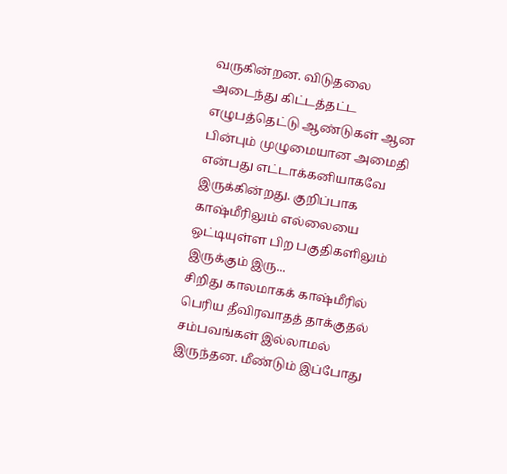வருகின்றன. விடுதலை அடைந்து கிட்டத்தட்ட எழுபத்தெட்டு ஆண்டுகள் ஆன பின்பும் முழுமையான அமைதி என்பது எட்டாக்கனியாகவே இருக்கின்றது. குறிப்பாக காஷ்மீரிலும் எல்லையை ஒட்டியுள்ள பிற பகுதிகளிலும் இருக்கும் இரு...
சிறிது காலமாகக் காஷ்மீரில் பெரிய தீவிரவாதத் தாக்குதல் சம்பவங்கள் இல்லாமல் இருந்தன. மீண்டும் இப்போது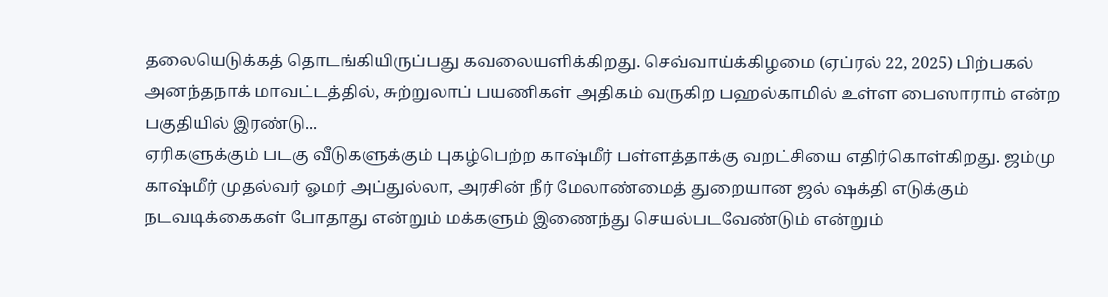தலையெடுக்கத் தொடங்கியிருப்பது கவலையளிக்கிறது. செவ்வாய்க்கிழமை (ஏப்ரல் 22, 2025) பிற்பகல் அனந்தநாக் மாவட்டத்தில், சுற்றுலாப் பயணிகள் அதிகம் வருகிற பஹல்காமில் உள்ள பைஸாராம் என்ற பகுதியில் இரண்டு...
ஏரிகளுக்கும் படகு வீடுகளுக்கும் புகழ்பெற்ற காஷ்மீர் பள்ளத்தாக்கு வறட்சியை எதிர்கொள்கிறது. ஜம்மு காஷ்மீர் முதல்வர் ஓமர் அப்துல்லா, அரசின் நீர் மேலாண்மைத் துறையான ஜல் ஷக்தி எடுக்கும் நடவடிக்கைகள் போதாது என்றும் மக்களும் இணைந்து செயல்படவேண்டும் என்றும்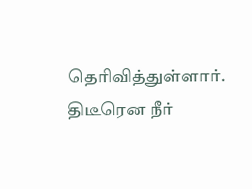தெரிவித்துள்ளார். திடீரென நீர்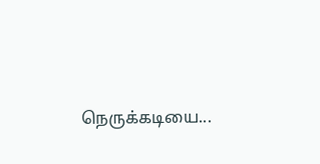நெருக்கடியை...